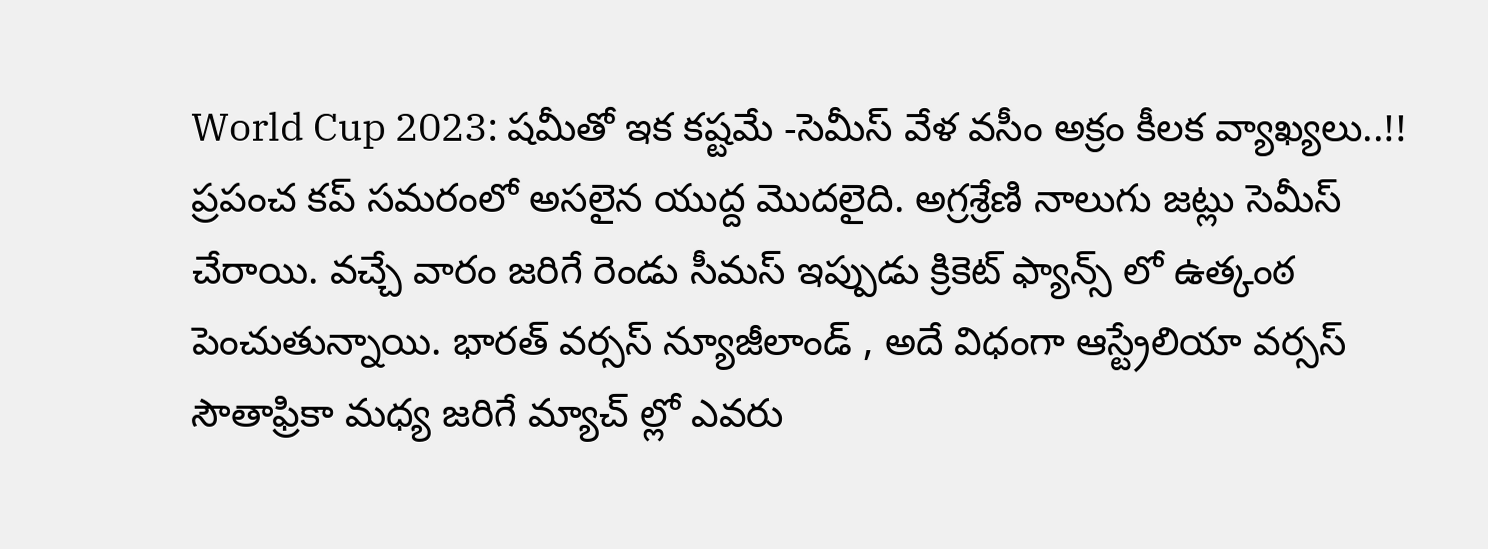World Cup 2023: షమీతో ఇక కష్టమే -సెమీస్ వేళ వసీం అక్రం కీలక వ్యాఖ్యలు..!!
ప్రపంచ కప్ సమరంలో అసలైన యుద్ద మొదలైది. అగ్రశ్రేణి నాలుగు జట్లు సెమీస్ చేరాయి. వచ్చే వారం జరిగే రెండు సీమస్ ఇప్పుడు క్రికెట్ ఫ్యాన్స్ లో ఉత్కంఠ పెంచుతున్నాయి. భారత్ వర్సస్ న్యూజీలాండ్ , అదే విధంగా ఆస్ట్రేలియా వర్సస్ సౌతాఫ్రికా మధ్య జరిగే మ్యాచ్ ల్లో ఎవరు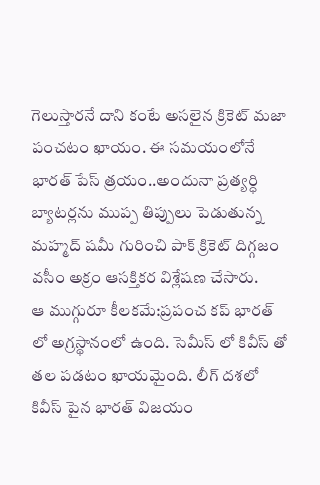గెలుస్తారనే దాని కంటే అసలైన క్రికెట్ మజా పంచటం ఖాయం. ఈ సమయంలోనే భారత్ పేస్ త్రయం..అందునా ప్రత్యర్ధి బ్యాటర్లను ముప్ప తిప్పులు పెడుతున్న మహ్మద్ షమీ గురించి పాక్ క్రికెట్ దిగ్గజం వసీం అక్రం ఆసక్తికర విశ్లేషణ చేసారు.
ఆ ముగ్గురూ కీలకమే:ప్రపంచ కప్ భారత్ లో అగ్రస్థానంలో ఉంది. సెమీస్ లో కివీస్ తో తల పడటం ఖాయమైంది. లీగ్ దశలో కివీస్ పైన భారత్ విజయం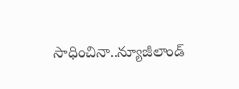సాధించినా..న్యూజీలాండ్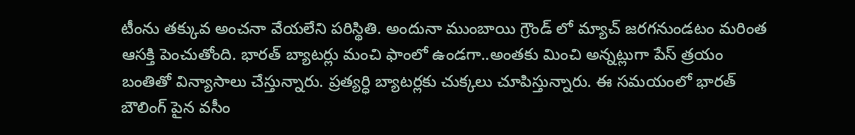టీంను తక్కువ అంచనా వేయలేని పరిస్థితి. అందునా ముంబాయి గ్రౌండ్ లో మ్యాచ్ జరగనుండటం మరింత ఆసక్తి పెంచుతోంది. భారత్ బ్యాటర్లు మంచి ఫాంలో ఉండగా..అంతకు మించి అన్నట్లుగా పేస్ త్రయం బంతితో విన్యాసాలు చేస్తున్నారు. ప్రత్యర్ధి బ్యాటర్లకు చుక్కలు చూపిస్తున్నారు. ఈ సమయంలో భారత్ బౌలింగ్ పైన వసీం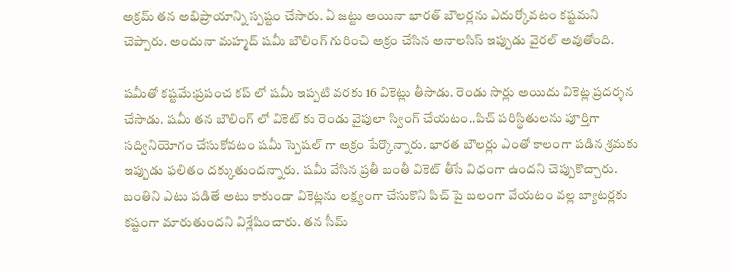అక్రమ్ తన అభిప్రాయాన్ని స్పష్టం చేసారు. ఏ జట్టు అయినా భారత్ బౌలర్లను ఎదుర్కోవటం కష్టమని చెప్పారు. అందునా మహ్మద్ షమీ బౌలింగ్ గురించి అక్రం చేసిన అనాలసిస్ ఇప్పుడు వైరల్ అవుతోంది.

షమీతో కష్టమే:ప్రపంచ కప్ లో షమీ ఇప్పటి వరకు 16 వికెట్లు తీసాడు. రెండు సార్లు అయిదు వికెట్ల ప్రదర్శన చేసాడు. షమీ తన బౌలింగ్ లో వికెట్ కు రెండు వైపులా స్వింగ్ చేయటం..పిచ్ పరిస్థితులను పూర్తిగా సద్వినియోగం చేసుకోవటం షమీ స్పెషల్ గా అక్రం పేర్కొన్నారు. భారత బౌలర్లు ఎంతో కాలంగా పడిన శ్రమకు ఇప్పుడు ఫలితం దక్కుతుందన్నారు. షమీ వేసిన ప్రతీ బంతీ వికెట్ తీసే విధంగా ఉందని చెప్పుకొచ్చారు. బంతిని ఎటు పడితే అటు కాకుండా వికెట్లను లక్ష్యంగా చేసుకొని పిచ్ పై బలంగా వేయటం వల్ల బ్యాటర్లకు కష్టంగా మారుతుందని విశ్లేషించారు. తన సీమ్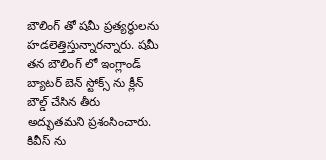బౌలింగ్ తో షమీ ప్రత్యర్ధులను హడలెత్తిస్తున్నారన్నారు. షమీ తన బౌలింగ్ లో ఇంగ్లాండ్ బ్యాటర్ బెన్ స్టోక్స్ ను క్లీన్ బౌల్డ్ చేసిన తీరు అద్భుతమని ప్రశంసించారు.
కివీస్ ను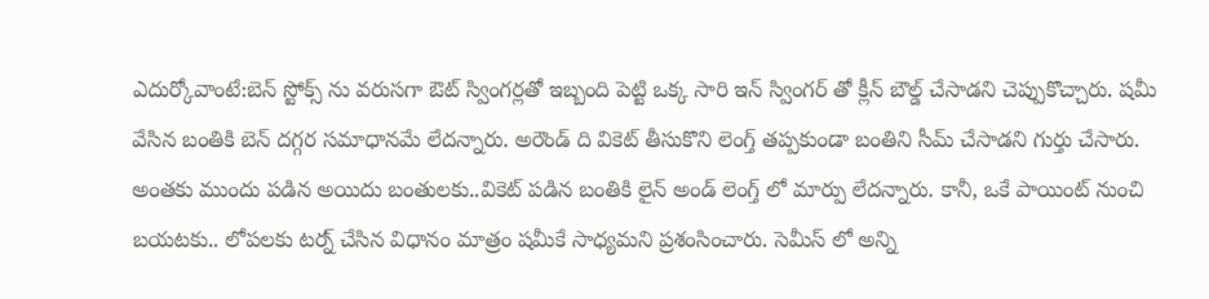ఎదుర్కోవాంటే:బెన్ స్టోక్స్ ను వరుసగా ఔట్ స్వింగర్లతో ఇబ్బంది పెట్టి ఒక్క సారి ఇన్ స్వింగర్ తో క్లీన్ బౌల్డ్ చేసాడని చెప్పుకొచ్చారు. షమీ వేసిన బంతికి బెన్ దగ్గర సమాధానమే లేదన్నారు. అరౌండ్ ది వికెట్ తీసుకొని లెంగ్త్ తప్పకుండా బంతిని సీమ్ చేసాడని గుర్తు చేసారు. అంతకు ముందు పడిన అయిదు బంతులకు..వికెట్ పడిన బంతికి లైన్ అండ్ లెంగ్త్ లో మార్పు లేదన్నారు. కానీ, ఒకే పాయింట్ నుంచి బయటకు.. లోపలకు టర్న్ చేసిన విధానం మాత్రం షమీకే సాధ్యమని ప్రశంసించారు. సెమీస్ లో అన్ని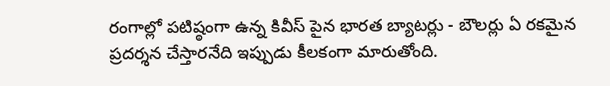రంగాల్లో పటిష్ఠంగా ఉన్న కివీస్ పైన భారత బ్యాటర్లు - బౌలర్లు ఏ రకమైన ప్రదర్శన చేస్తారనేది ఇప్పుడు కీలకంగా మారుతోంది.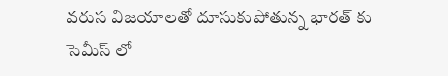వరుస విజయాలతో దూసుకుపోతున్న భారత్ కు సెమీస్ లో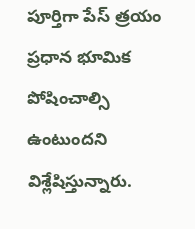పూర్తిగా పేస్ త్రయం ప్రధాన భూమిక పోషించాల్సి ఉంటుందని విశ్లేషిస్తున్నారు.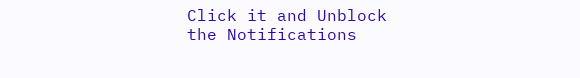Click it and Unblock the Notifications